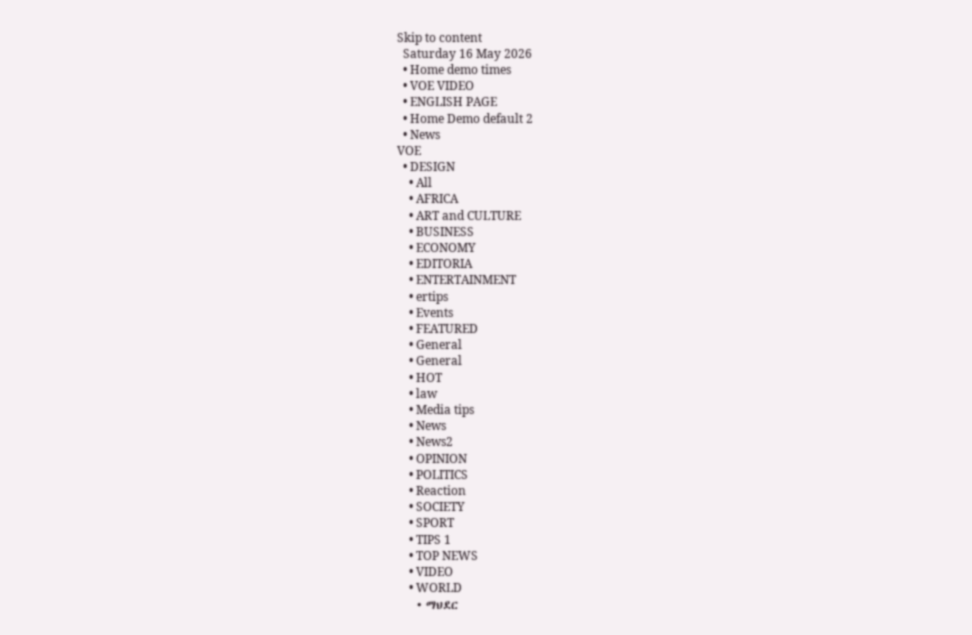Skip to content
  Saturday 16 May 2026
  • Home demo times
  • VOE VIDEO
  • ENGLISH PAGE
  • Home Demo default 2
  • News
VOE
  • DESIGN
    • All
    • AFRICA
    • ART and CULTURE
    • BUSINESS
    • ECONOMY
    • EDITORIA
    • ENTERTAINMENT
    • ertips
    • Events
    • FEATURED
    • General
    • General
    • HOT
    • law
    • Media tips
    • News
    • News2
    • OPINION
    • POLITICS
    • Reaction
    • SOCIETY
    • SPORT
    • TIPS 1
    • TOP NEWS
    • VIDEO
    • WORLD
    • ማህደር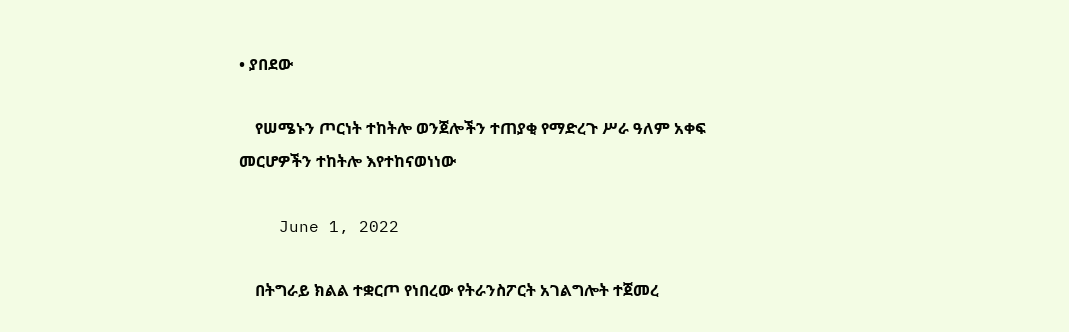• ያበደው

    የሠሜኑን ጦርነት ተከትሎ ወንጀሎችን ተጠያቂ የማድረጉ ሥራ ዓለም አቀፍ መርሆዎችን ተከትሎ እየተከናወነነው

    June 1, 2022

    በትግራይ ክልል ተቋርጦ የነበረው የትራንስፖርት አገልግሎት ተጀመረ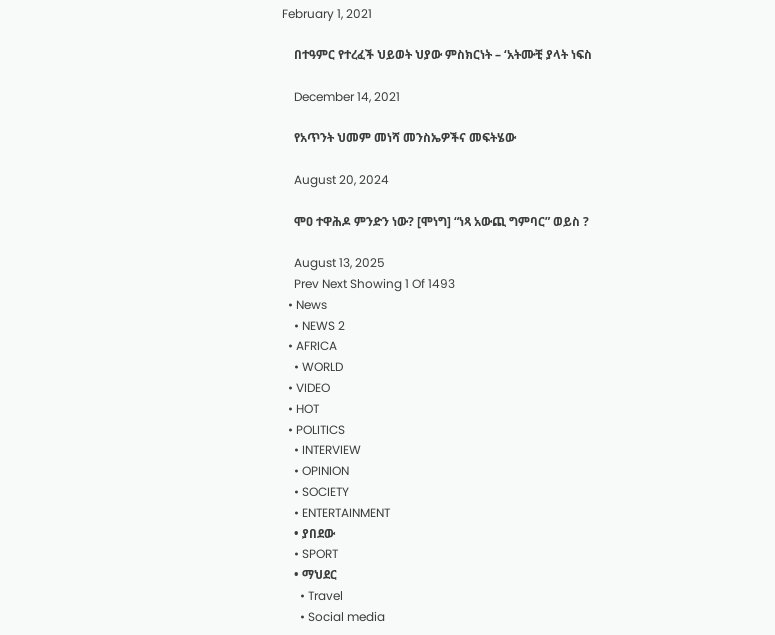February 1, 2021

    በተዓምር የተረፈች ህይወት ህያው ምስክርነት – ‘አትሙቺ ያላት ነፍስ

    December 14, 2021

    የአጥንት ህመም መነሻ መንስኤዎችና መፍትሄው

    August 20, 2024

    ሞዐ ተዋሕዶ ምንድን ነው? [ሞነግ] “ነጻ አውጪ ግምባር” ወይስ ?

    August 13, 2025
    Prev Next Showing 1 Of 1493
  • News
    • NEWS 2
  • AFRICA
    • WORLD
  • VIDEO
  • HOT
  • POLITICS
    • INTERVIEW
    • OPINION
    • SOCIETY
    • ENTERTAINMENT
    • ያበደው
    • SPORT
    • ማህደር
      • Travel
      • Social media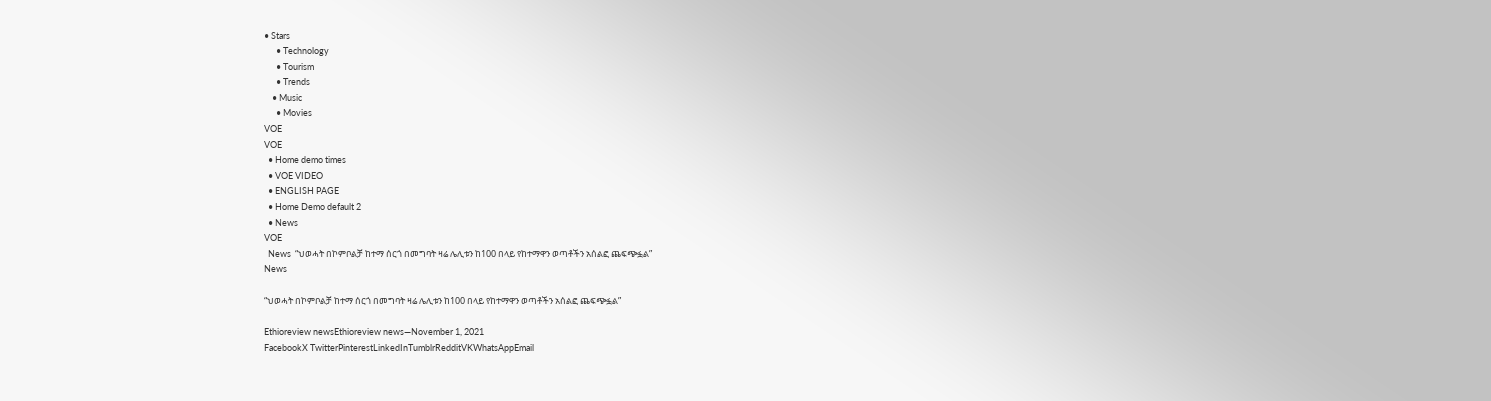• Stars
      • Technology
      • Tourism
      • Trends
    • Music
      • Movies
VOE
VOE
  • Home demo times
  • VOE VIDEO
  • ENGLISH PAGE
  • Home Demo default 2
  • News
VOE
  News  “ህወሓት በኮምቦልቻ ከተማ ሰርጎ በመግባት ዛሬ ሌሊቱን ከ100 በላይ የከተማዋን ወጣቶችን አሰልፎ ጨፍጭፏል”
News

“ህወሓት በኮምቦልቻ ከተማ ሰርጎ በመግባት ዛሬ ሌሊቱን ከ100 በላይ የከተማዋን ወጣቶችን አሰልፎ ጨፍጭፏል”

Ethioreview newsEthioreview news—November 1, 2021
FacebookX TwitterPinterestLinkedInTumblrRedditVKWhatsAppEmail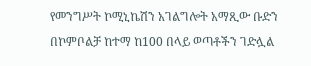የመንግሥት ኮሚኒኬሽን አገልግሎት አማጺው ቡድን በኮምቦልቻ ከተማ ከ100 በላይ ወጣቶችን ገድሏል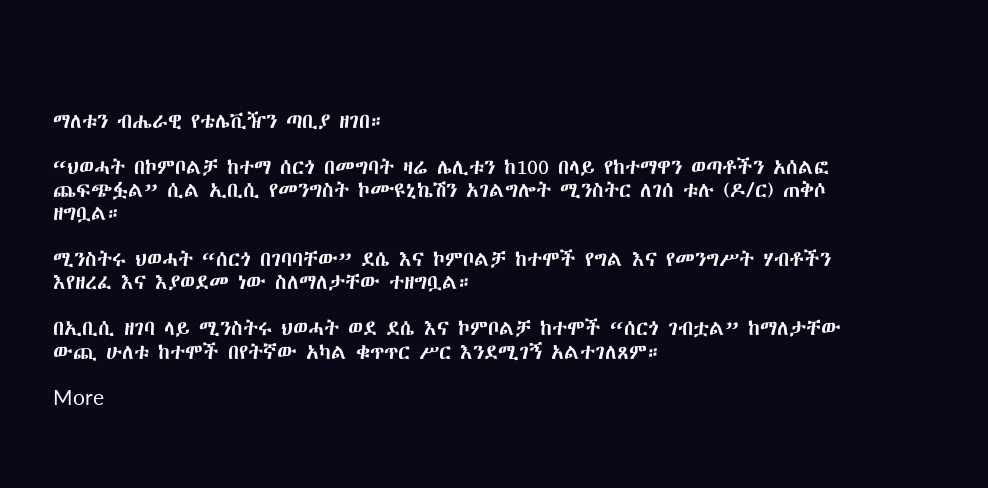ማለቱን ብሔራዊ የቴሌቪዥን ጣቢያ ዘገበ።

“ህወሓት በኮምቦልቻ ከተማ ሰርጎ በመግባት ዛሬ ሌሊቱን ከ100 በላይ የከተማዋን ወጣቶችን አሰልፎ ጨፍጭፏል” ሲል ኢቢሲ የመንግስት ኮሙዩኒኬሽን አገልግሎት ሚንስትር ለገሰ ቱሉ (ዶ/ር) ጠቅሶ ዘግቧል።

ሚንስትሩ ህወሓት “ሰርጎ በገባባቸው” ደሴ እና ኮምቦልቻ ከተሞች የግል እና የመንግሥት ሃብቶችን እየዘረፈ እና እያወደመ ነው ስለማለታቸው ተዘግቧል።

በኢቢሲ ዘገባ ላይ ሚንስትሩ ህወሓት ወደ ደሴ እና ኮምቦልቻ ከተሞች “ሰርጎ ገብቷል” ከማለታቸው ውጪ ሁለቱ ከተሞች በየትኛው አካል ቁጥጥር ሥር እንደሚገኝ አልተገለጸም።

More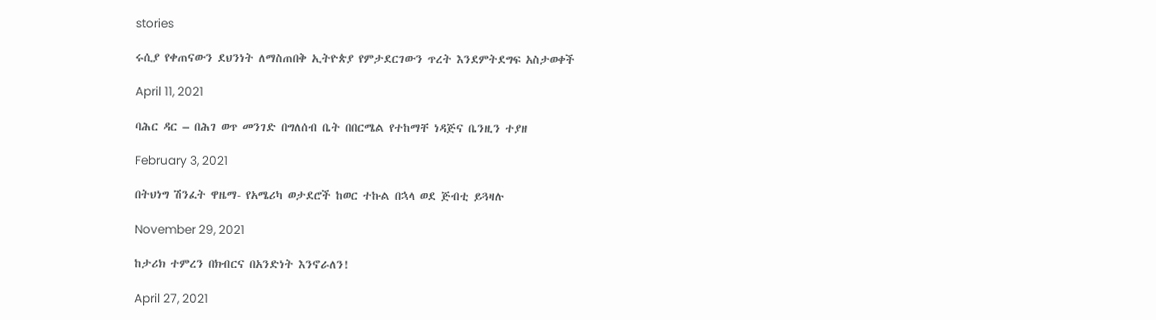stories

ሩሲያ የቀጠናውን ደህንነት ለማስጠበቅ ኢትዮጵያ የምታደርገውን ጥረት እንደምትደግፍ አስታወቀች

April 11, 2021

ባሕር ዳር – በሕገ ወጥ መንገድ በግለሰብ ቤት በበርሜል የተከማቸ ነዳጅና ቤንዚን ተያዘ

February 3, 2021

በትህነግ ሽንፈት ዋዜማ- የአሜሪካ ወታደሮች ከወር ተኩል በኋላ ወደ ጅብቲ ይጓዛሉ

November 29, 2021

ከታሪክ ተምረን በክብርና በአንድነት እንኖራለን!

April 27, 2021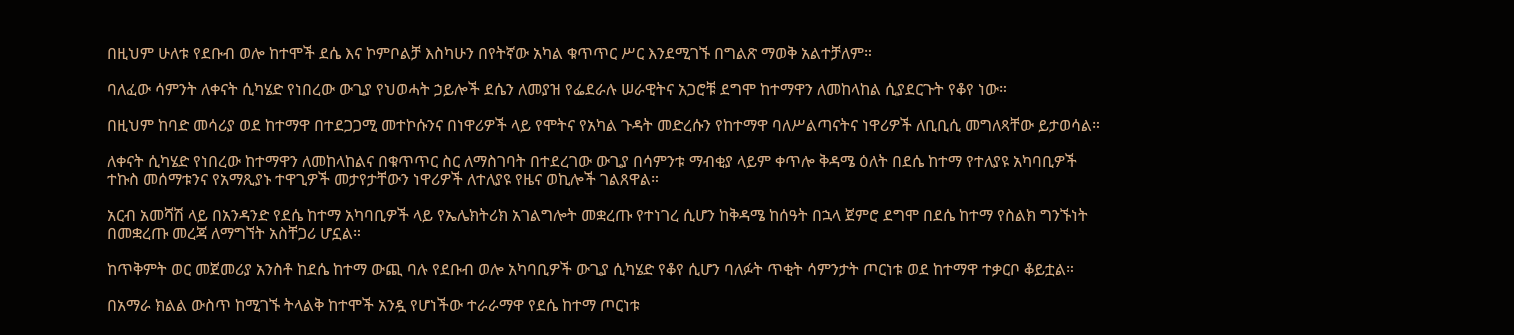በዚህም ሁለቱ የደቡብ ወሎ ከተሞች ደሴ እና ኮምቦልቻ እስካሁን በየትኛው አካል ቁጥጥር ሥር እንደሚገኙ በግልጽ ማወቅ አልተቻለም።

ባለፈው ሳምንት ለቀናት ሲካሄድ የነበረው ውጊያ የህወሓት ኃይሎች ደሴን ለመያዝ የፌደራሉ ሠራዊትና አጋሮቹ ደግሞ ከተማዋን ለመከላከል ሲያደርጉት የቆየ ነው።

በዚህም ከባድ መሳሪያ ወደ ከተማዋ በተደጋጋሚ መተኮሱንና በነዋሪዎች ላይ የሞትና የአካል ጉዳት መድረሱን የከተማዋ ባለሥልጣናትና ነዋሪዎች ለቢቢሲ መግለጻቸው ይታወሳል።

ለቀናት ሲካሄድ የነበረው ከተማዋን ለመከላከልና በቁጥጥር ስር ለማስገባት በተደረገው ውጊያ በሳምንቱ ማብቂያ ላይም ቀጥሎ ቅዳሜ ዕለት በደሴ ከተማ የተለያዩ አካባቢዎች ተኩስ መሰማቱንና የአማጺያኑ ተዋጊዎች መታየታቸውን ነዋሪዎች ለተለያዩ የዜና ወኪሎች ገልጸዋል።

አርብ አመሻሽ ላይ በአንዳንድ የደሴ ከተማ አካባቢዎች ላይ የኤሌክትሪክ አገልግሎት መቋረጡ የተነገረ ሲሆን ከቅዳሜ ከሰዓት በኋላ ጀምሮ ደግሞ በደሴ ከተማ የስልክ ግንኙነት በመቋረጡ መረጃ ለማግኘት አስቸጋሪ ሆኗል።

ከጥቅምት ወር መጀመሪያ አንስቶ ከደሴ ከተማ ውጪ ባሉ የደቡብ ወሎ አካባቢዎች ውጊያ ሲካሄድ የቆየ ሲሆን ባለፉት ጥቂት ሳምንታት ጦርነቱ ወደ ከተማዋ ተቃርቦ ቆይቷል።

በአማራ ክልል ውስጥ ከሚገኙ ትላልቅ ከተሞች አንዷ የሆነችው ተራራማዋ የደሴ ከተማ ጦርነቱ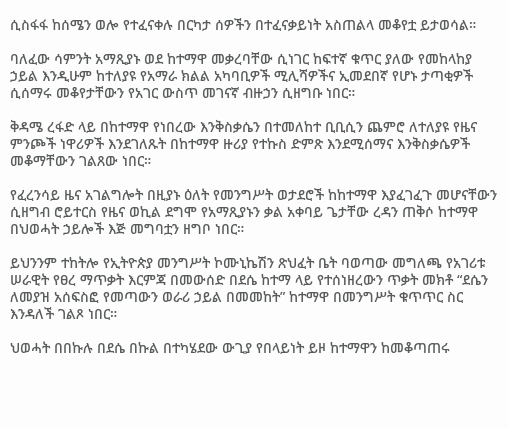ሲስፋፋ ከሰሜን ወሎ የተፈናቀሉ በርካታ ሰዎችን በተፈናቃይነት አስጠልላ መቆየቷ ይታወሳል።

ባለፈው ሳምንት አማጺያኑ ወደ ከተማዋ መቃረባቸው ሲነገር ከፍተኛ ቁጥር ያለው የመከላከያ ኃይል እንዲሁም ከተለያዩ የአማራ ክልል አካባቢዎች ሚሊሻዎችና ኢመደበኛ የሆኑ ታጣቂዎች ሲሰማሩ መቆየታቸውን የአገር ውስጥ መገናኛ ብዙኃን ሲዘግቡ ነበር።

ቅዳሜ ረፋድ ላይ በከተማዋ የነበረው እንቅስቃሴን በተመለከተ ቢቢሲን ጨምሮ ለተለያዩ የዜና ምንጮች ነዋሪዎች እንደገለጹት በከተማዋ ዙሪያ የተኩስ ድምጽ እንደሚሰማና እንቅስቃሴዎች መቆማቸውን ገልጸው ነበር።

የፈረንሳይ ዜና አገልግሎት በዚያኑ ዕለት የመንግሥት ወታደሮች ከከተማዋ እያፈገፈጉ መሆናቸውን ሲዘግብ ሮይተርስ የዜና ወኪል ደግሞ የአማጺያኑን ቃል አቀባይ ጌታቸው ረዳን ጠቅሶ ከተማዋ በህወሓት ኃይሎች እጅ መግባቷን ዘግቦ ነበር።

ይህንንም ተከትሎ የኢትዮጵያ መንግሥት ኮሙኒኬሽን ጽህፈት ቤት ባወጣው መግለጫ የአገሪቱ ሠራዊት የፀረ ማጥቃት እርምጃ በመውሰድ በደሴ ከተማ ላይ የተሰነዘረውን ጥቃት መክቶ “ደሴን ለመያዝ አሰፍስፎ የመጣውን ወራሪ ኃይል በመመከት” ከተማዋ በመንግሥት ቁጥጥር ስር እንዳለች ገልጾ ነበር።

ህወሓት በበኩሉ በደሴ በኩል በተካሄደው ውጊያ የበላይነት ይዞ ከተማዋን ከመቆጣጠሩ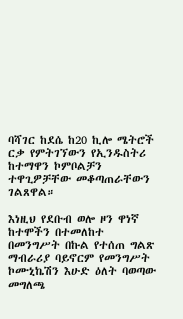ባሻገር ከደሴ ከ20 ኪሎ ሜትሮች ርቃ የምትገኘውን የኢንዱስትሪ ከተማዋን ኮምቦልቻን ተዋጊዎቻቸው መቆጣጠራቸውን ገልጸዋል።

እነዚህ የደቡብ ወሎ ዞን ዋነኛ ከተሞችን በተመለከተ በመንግሥት በኩል የተሰጠ ግልጽ ማብራሪያ ባይኖርም የመንግሥት ኮሙኒኬሽን እሁድ ዕለት ባወጣው መግለጫ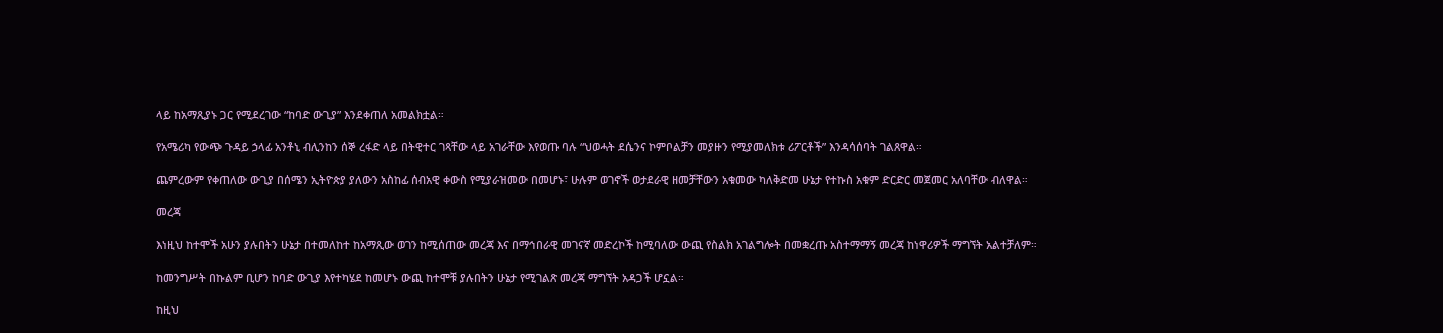ላይ ከአማጺያኑ ጋር የሚደረገው “ከባድ ውጊያ” እንደቀጠለ አመልክቷል።

የአሜሪካ የውጭ ጉዳይ ኃላፊ አንቶኒ ብሊንከን ሰኞ ረፋድ ላይ በትዊተር ገጻቸው ላይ አገራቸው እየወጡ ባሉ “ህወሓት ደሴንና ኮምቦልቻን መያዙን የሚያመለክቱ ሪፖርቶች” እንዳሳሰባት ገልጸዋል።

ጨምረውም የቀጠለው ውጊያ በሰሜን ኢትዮጵያ ያለውን አስከፊ ሰብአዊ ቀውስ የሚያራዝመው በመሆኑ፣ ሁሉም ወገኖች ወታደራዊ ዘመቻቸውን አቁመው ካለቅድመ ሁኔታ የተኩስ አቁም ድርድር መጀመር አለባቸው ብለዋል።

መረጃ

እነዚህ ከተሞች አሁን ያሉበትን ሁኔታ በተመለከተ ከአማጺው ወገን ከሚሰጠው መረጃ እና በማኅበራዊ መገናኛ መድረኮች ከሚባለው ውጪ የስልክ አገልግሎት በመቋረጡ አስተማማኝ መረጃ ከነዋሪዎች ማግኘት አልተቻለም።

ከመንግሥት በኩልም ቢሆን ከባድ ውጊያ እየተካሄደ ከመሆኑ ውጪ ከተሞቹ ያሉበትን ሁኔታ የሚገልጽ መረጃ ማግኘት አዳጋች ሆኗል።

ከዚህ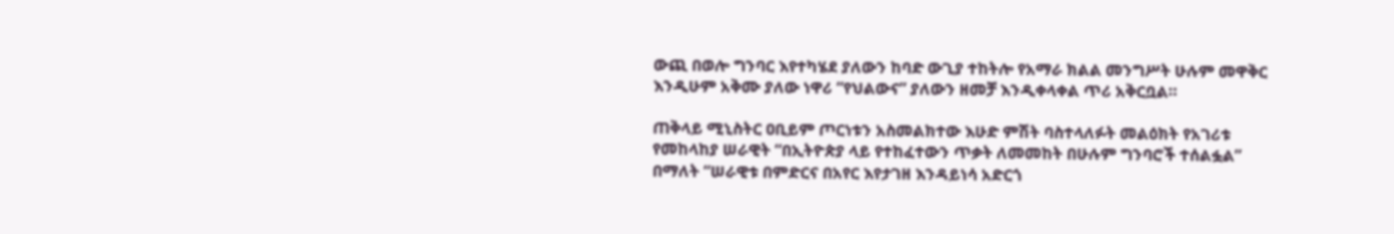ውጪ በወሎ ግንባር እየተካሄደ ያለውን ከባድ ውጊያ ተከትሎ የአማራ ክልል መንግሥት ሁሉም መዋቅር እንዲሁም አቅሙ ያለው ነዋሪ “የህልውና” ያለውን ዘመቻ እንዲቀላቀል ጥሪ አቅርቧል።

ጠቅላይ ሚኒስትር ዐቢይም ጦርነቱን አስመልክተው እሁድ ምሽት ባስተላለፉት መልዕክት የአገሪቱ የመከላከያ ሠራዊት “በኢትዮጵያ ላይ የተከፈተውን ጥቃት ለመመከት በሁሉም ግንባሮች ተሰልፏል” በማለት “ሠራዊቱ በምድርና በአየር እየታገዘ እንዳይነሳ አድርጎ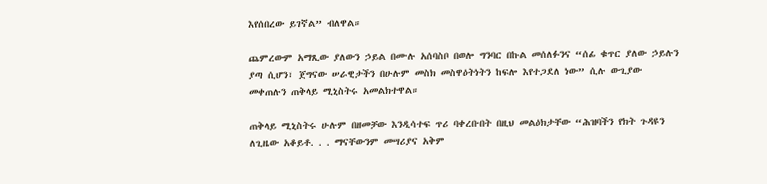እየሰበረው ይገኛል” ብለዋል።

ጨምረውም አማጺው ያለውን ኃይል በሙሉ አሰባስቦ በወሎ ግንባር በኩል መሰለፉንና “ሰፊ ቁጥር ያለው ኃይሉን ያጣ ሲሆን፣ ጀግናው ሠራዊታችን በሁሉም መስክ መስዋዕትነትን ከፍሎ እየተጋደለ ነው” ሲሉ ውጊያው መቀጠሉን ጠቅላይ ሚኒስትሩ አመልክተዋል።

ጠቅላይ ሚኒስትሩ ሁሉም በዘመቻው እንዲሳተፍ ጥሪ ባቀረቡበት በዚህ መልዕክታቸው “ሕዝባችን የክት ጉዳዩን ለጊዜው አቆይቶ. . . ማናቸውንም መሣሪያና አቅም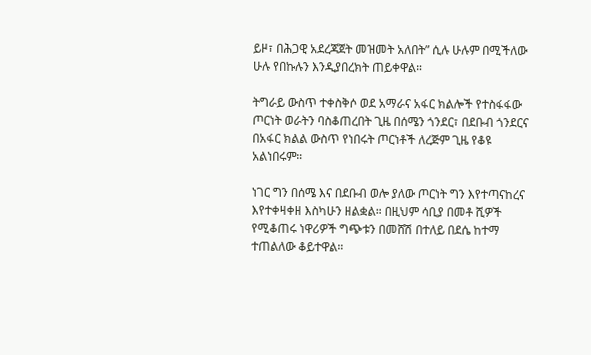ይዞ፣ በሕጋዊ አደረጃጀት መዝመት አለበት” ሲሉ ሁሉም በሚችለው ሁሉ የበኩሉን እንዲያበረክት ጠይቀዋል።

ትግራይ ውስጥ ተቀስቅሶ ወደ አማራና አፋር ክልሎች የተስፋፋው ጦርነት ወራትን ባስቆጠረበት ጊዜ በሰሜን ጎንደር፣ በደቡብ ጎንደርና በአፋር ክልል ውስጥ የነበሩት ጦርነቶች ለረጅም ጊዜ የቆዩ አልነበሩም።

ነገር ግን በሰሜ እና በደቡብ ወሎ ያለው ጦርነት ግን እየተጣናከረና እየተቀዛቀዘ እስካሁን ዘልቋል። በዚህም ሳቢያ በመቶ ሺዎች የሚቆጠሩ ነዋሪዎች ግጭቱን በመሸሽ በተለይ በደሴ ከተማ ተጠልለው ቆይተዋል።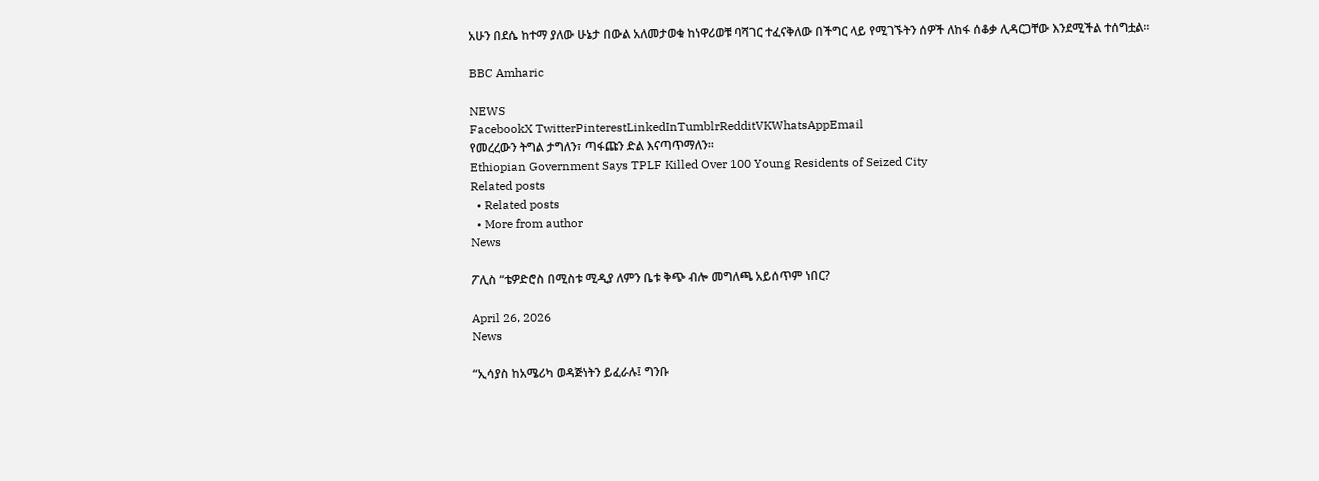አሁን በደሴ ከተማ ያለው ሁኔታ በውል አለመታወቁ ከነዋሪወቹ ባሻገር ተፈናቅለው በችግር ላይ የሚገኙትን ሰዎች ለከፋ ሰቆቃ ሊዳርጋቸው እንደሚችል ተሰግቷል።

BBC Amharic

NEWS
FacebookX TwitterPinterestLinkedInTumblrRedditVKWhatsAppEmail
የመረረውን ትግል ታግለን፣ ጣፋጩን ድል እናጣጥማለን።
Ethiopian Government Says TPLF Killed Over 100 Young Residents of Seized City
Related posts
  • Related posts
  • More from author
News

ፖሊስ “ቴዎድሮስ በሚስቱ ሚዲያ ለምን ቤቱ ቅጭ ብሎ መግለጫ አይሰጥም ነበር?

April 26, 2026
News

“ኢሳያስ ከአሜሪካ ወዳጅነትን ይፈራሉ፤ ግንቡ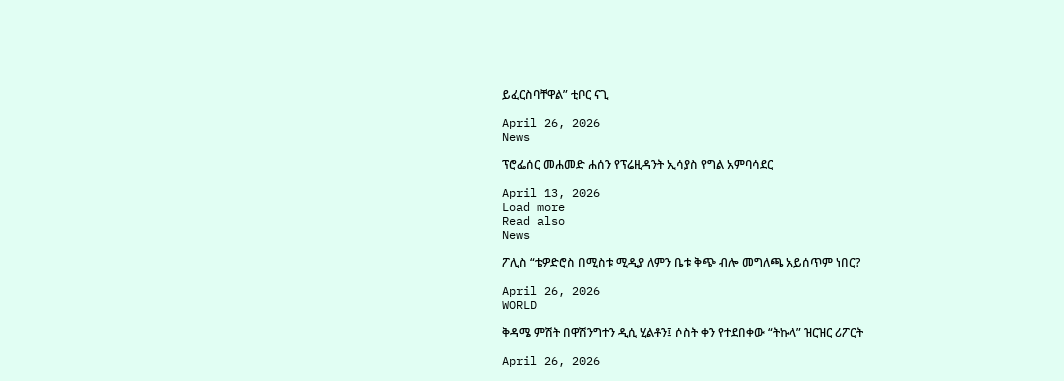ይፈርስባቸዋል” ቲቦር ናጊ

April 26, 2026
News

ፕሮፌሰር መሐመድ ሐሰን የፕሬዚዳንት ኢሳያስ የግል አምባሳደር

April 13, 2026
Load more
Read also
News

ፖሊስ “ቴዎድሮስ በሚስቱ ሚዲያ ለምን ቤቱ ቅጭ ብሎ መግለጫ አይሰጥም ነበር?

April 26, 2026
WORLD

ቅዳሜ ምሽት በዋሽንግተን ዲሲ ሂልቶን፤ ሶስት ቀን የተደበቀው “ትኩላ” ዝርዝር ሪፖርት

April 26, 2026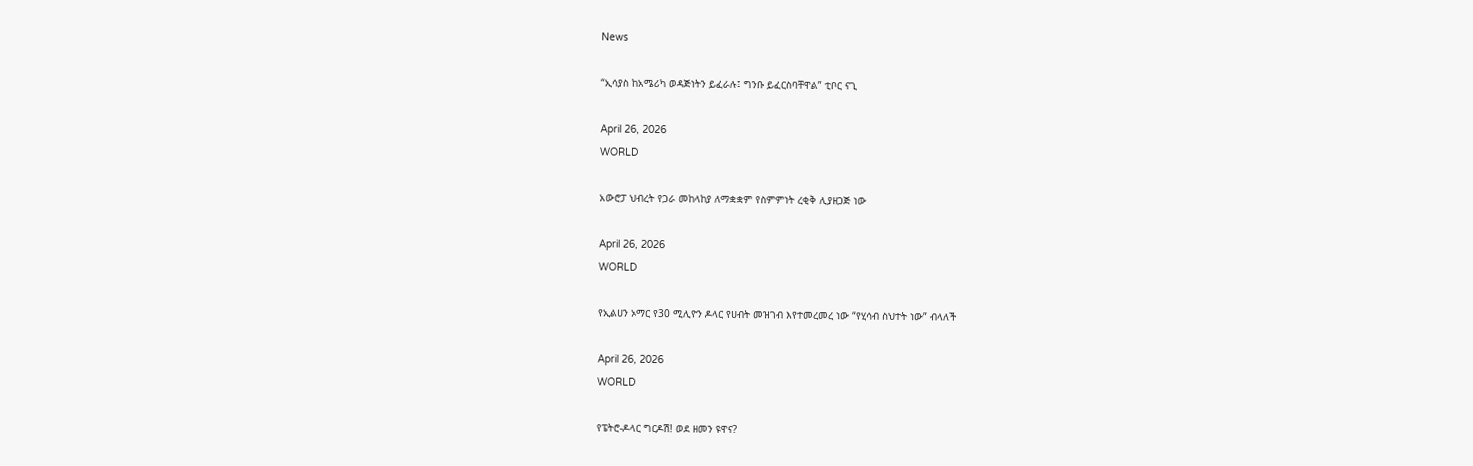News

“ኢሳያስ ከአሜሪካ ወዳጅነትን ይፈራሉ፤ ግንቡ ይፈርስባቸዋል” ቲቦር ናጊ

April 26, 2026
WORLD

አውሮፓ ህብረት የጋራ መከላከያ ለማቋቋም የስምምነት ረቂቅ ሊያዘጋጅ ነው

April 26, 2026
WORLD

የኢልሀን ኦማር የ30 ሚሊዮን ዶላር የሀብት መዝገብ እየተመረመረ ነው “የሂሳብ ስህተት ነው” ብላለች

April 26, 2026
WORLD

የፔትሮ-ዶላር ግርዶሽ! ወደ ዘመን ዩዋና?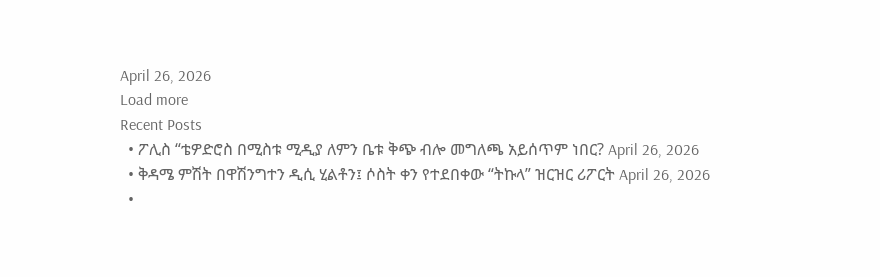April 26, 2026
Load more
Recent Posts
  • ፖሊስ “ቴዎድሮስ በሚስቱ ሚዲያ ለምን ቤቱ ቅጭ ብሎ መግለጫ አይሰጥም ነበር? April 26, 2026
  • ቅዳሜ ምሽት በዋሽንግተን ዲሲ ሂልቶን፤ ሶስት ቀን የተደበቀው “ትኩላ” ዝርዝር ሪፖርት April 26, 2026
  •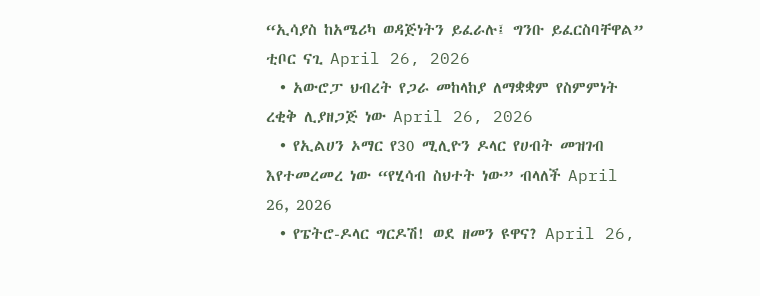“ኢሳያስ ከአሜሪካ ወዳጅነትን ይፈራሉ፤ ግንቡ ይፈርስባቸዋል” ቲቦር ናጊ April 26, 2026
  • አውሮፓ ህብረት የጋራ መከላከያ ለማቋቋም የስምምነት ረቂቅ ሊያዘጋጅ ነው April 26, 2026
  • የኢልሀን ኦማር የ30 ሚሊዮን ዶላር የሀብት መዝገብ እየተመረመረ ነው “የሂሳብ ስህተት ነው” ብላለች April 26, 2026
  • የፔትሮ-ዶላር ግርዶሽ! ወደ ዘመን ዩዋና? April 26,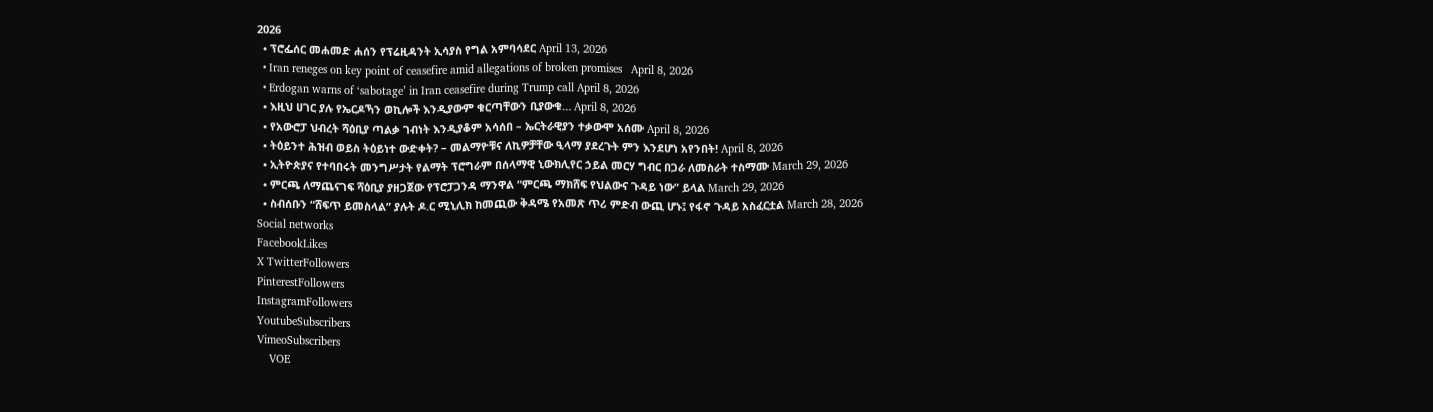2026
  • ፕሮፌሰር መሐመድ ሐሰን የፕሬዚዳንት ኢሳያስ የግል አምባሳደር April 13, 2026
  • Iran reneges on key point of ceasefire amid allegations of broken promises   April 8, 2026
  • Erdogan warns of ‘sabotage’ in Iran ceasefire during Trump call April 8, 2026
  • እዚህ ሀገር ያሉ የኤርዶኻን ወኪሎች እንዲያውም ቁርጣቸውን ቢያውቁ… April 8, 2026
  • የአውሮፓ ህብረት ሻዕቢያ ጣልቃ ገብነት እንዲያቆም አሳሰበ – ኤርትራዊያን ተቃውሞ አሰሙ April 8, 2026
  • ትዕይንተ ሕዝብ ወይስ ትዕይነተ ውድቀት? – መልማዮቹና ለኪዎቻቸው ዒላማ ያደረጉት ምን እንደሆነ አየንበት! April 8, 2026
  • ኢትዮጵያና የተባበሩት መንግሥታት የልማት ፕሮግራም በሰላማዊ ኒውክሊየር ኃይል መርሃ ግብር በጋራ ለመስራት ተስማሙ March 29, 2026
  • ምርጫ ለማጨናገፍ ሻዕቢያ ያዘጋጀው የፕሮፓጋንዳ ማንዋል “ምርጫ ማክሸፍ የህልውና ጉዳይ ነው” ይላል March 29, 2026
  • ስብሰቡን “ሸፍጥ ይመስላል” ያሉት ዶ.ር ሚኒሊክ ከመጪው ቅዳሜ የአመጽ ጥሪ ምድብ ውጪ ሆኑ፤ የፋኖ ጉዳይ አስፈርቷል March 28, 2026
Social networks
FacebookLikes
X TwitterFollowers
PinterestFollowers
InstagramFollowers
YoutubeSubscribers
VimeoSubscribers
    VOE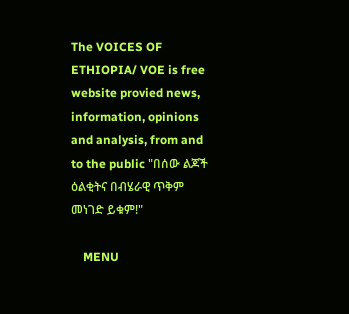The VOICES OF ETHIOPIA/ VOE is free website provied news, information, opinions and analysis, from and to the public "በሰው ልጆች ዕልቂትና በብሄራዊ ጥቅም መነገድ ይቁም!"

    MENU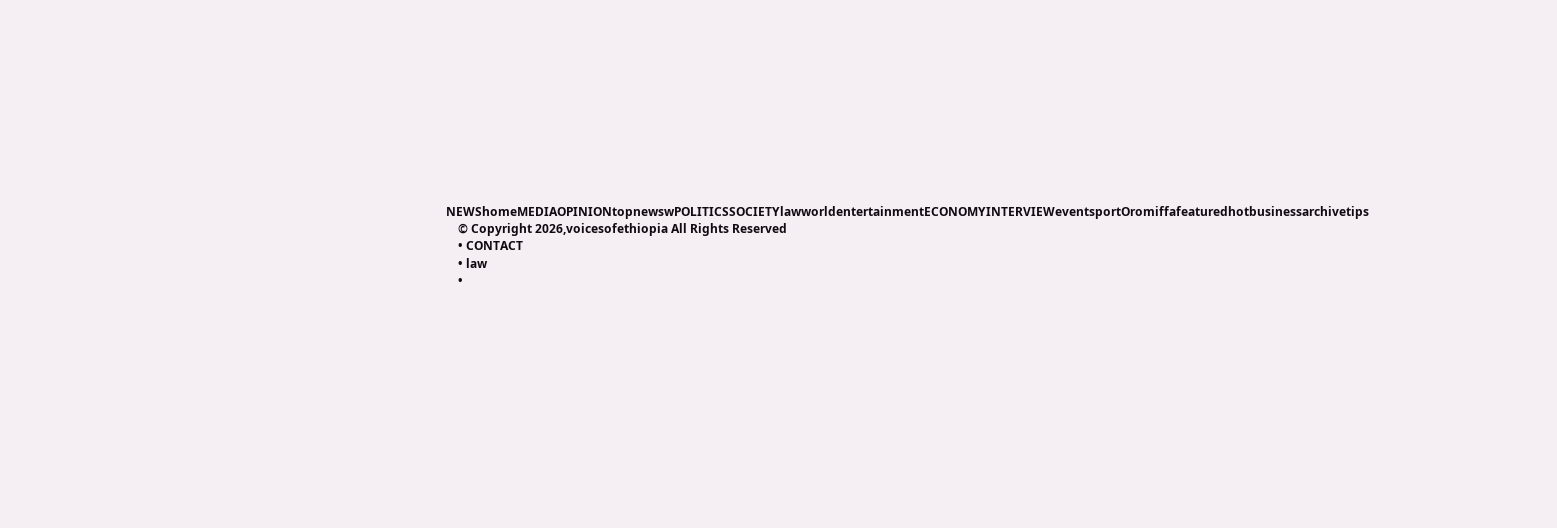NEWShomeMEDIAOPINIONtopnewswPOLITICSSOCIETYlawworldentertainmentECONOMYINTERVIEWeventsportOromiffafeaturedhotbusinessarchivetips
    © Copyright 2026,voicesofethiopia All Rights Reserved
    • CONTACT
    • law
    •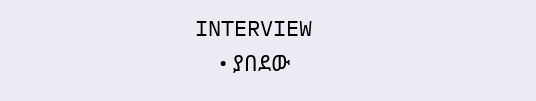INTERVIEW
    • ያበደው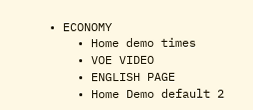• ECONOMY
    • Home demo times
    • VOE VIDEO
    • ENGLISH PAGE
    • Home Demo default 2